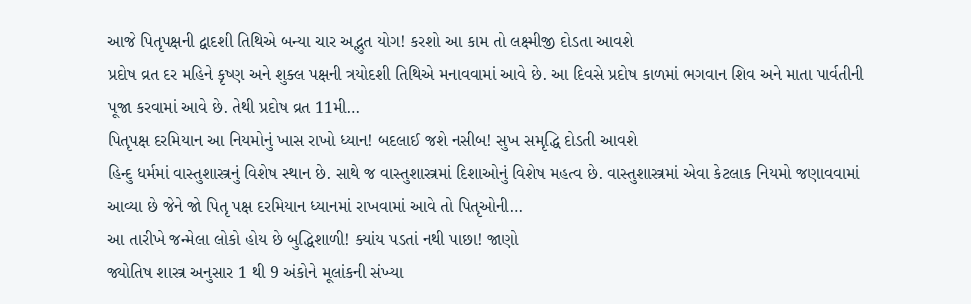આજે પિતૃપક્ષની દ્વાદશી તિથિએ બન્યા ચાર અદ્ભુત યોગ! કરશો આ કામ તો લક્ષ્મીજી દોડતા આવશે
પ્રદોષ વ્રત દર મહિને કૃષ્ણ અને શુક્લ પક્ષની ત્રયોદશી તિથિએ મનાવવામાં આવે છે. આ દિવસે પ્રદોષ કાળમાં ભગવાન શિવ અને માતા પાર્વતીની પૂજા કરવામાં આવે છે. તેથી પ્રદોષ વ્રત 11મી…
પિતૃપક્ષ દરમિયાન આ નિયમોનું ખાસ રાખો ધ્યાન! બદલાઈ જશે નસીબ! સુખ સમૃદ્ધિ દોડતી આવશે
હિન્દુ ધર્મમાં વાસ્તુશાસ્ત્રનું વિશેષ સ્થાન છે. સાથે જ વાસ્તુશાસ્ત્રમાં દિશાઓનું વિશેષ મહત્વ છે. વાસ્તુશાસ્ત્રમાં એવા કેટલાક નિયમો જણાવવામાં આવ્યા છે જેને જો પિતૃ પક્ષ દરમિયાન ધ્યાનમાં રાખવામાં આવે તો પિતૃઓની…
આ તારીખે જન્મેલા લોકો હોય છે બુદ્ધિશાળી! ક્યાંય પડતાં નથી પાછા! જાણો
જ્યોતિષ શાસ્ત્ર અનુસાર 1 થી 9 અંકોને મૂલાંકની સંખ્યા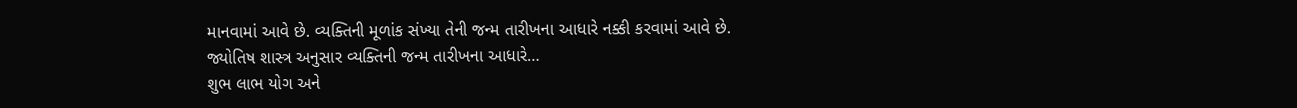માનવામાં આવે છે. વ્યક્તિની મૂળાંક સંખ્યા તેની જન્મ તારીખના આધારે નક્કી કરવામાં આવે છે. જ્યોતિષ શાસ્ત્ર અનુસાર વ્યક્તિની જન્મ તારીખના આધારે…
શુભ લાભ યોગ અને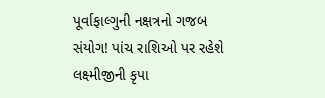પૂર્વાફાલ્ગુની નક્ષત્રનો ગજબ સંયોગ! પાંચ રાશિઓ પર રહેશે લક્ષ્મીજીની કૃપા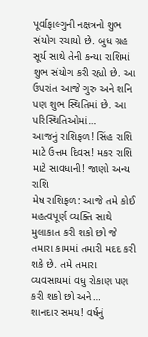પૂર્વાફાલ્ગુની નક્ષત્રનો શુભ સંયોગ રચાયો છે. બુધ ગ્રહ સૂર્ય સાથે તેની કન્યા રાશિમાં શુભ સંયોગ કરી રહ્યો છે. આ ઉપરાંત આજે ગુરુ અને શનિ પણ શુભ સ્થિતિમાં છે. આ પરિસ્થિતિઓમાં…
આજનું રાશિફળ! સિંહ રાશિ માટે ઉત્તમ દિવસ! મકર રાશિ માટે સાવધાની! જાણો અન્ય રાશિ
મેષ રાશિફળ: આજે તમે કોઈ મહત્વપૂર્ણ વ્યક્તિ સાથે મુલાકાત કરી શકો છો જે તમારા કામમાં તમારી મદદ કરી શકે છે. તમે તમારા વ્યવસાયમાં વધુ રોકાણ પણ કરી શકો છો અને…
શાનદાર સમય! વર્ષનું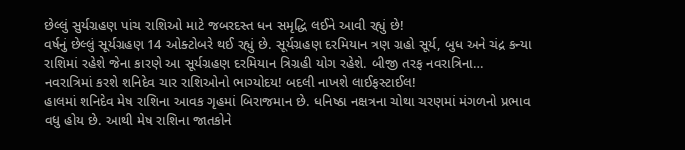છેલ્લું સુર્યગ્રહણ પાંચ રાશિઓ માટે જબરદસ્ત ધન સમૃદ્ધિ લઈને આવી રહ્યું છે!
વર્ષનું છેલ્લું સૂર્યગ્રહણ 14 ઓક્ટોબરે થઈ રહ્યું છે. સૂર્યગ્રહણ દરમિયાન ત્રણ ગ્રહો સૂર્ય, બુધ અને ચંદ્ર કન્યા રાશિમાં રહેશે જેના કારણે આ સૂર્યગ્રહણ દરમિયાન ત્રિગ્રહી યોગ રહેશે. બીજી તરફ નવરાત્રિના…
નવરાત્રિમાં કરશે શનિદેવ ચાર રાશિઓનો ભાગ્યોદય! બદલી નાખશે લાઈફસ્ટાઈલ!
હાલમાં શનિદેવ મેષ રાશિના આવક ગૃહમાં બિરાજમાન છે. ધનિષ્ઠા નક્ષત્રના ચોથા ચરણમાં મંગળનો પ્રભાવ વધુ હોય છે. આથી મેષ રાશિના જાતકોને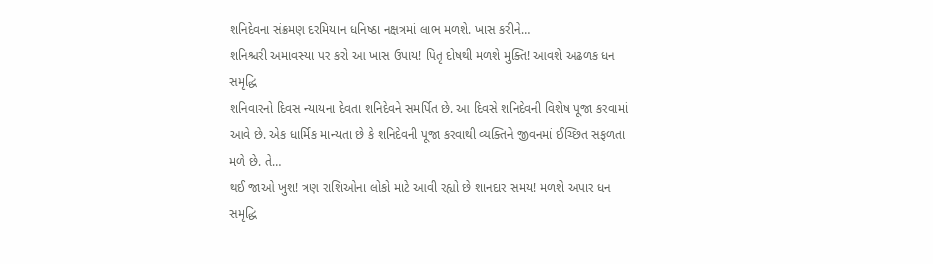શનિદેવના સંક્રમણ દરમિયાન ધનિષ્ઠા નક્ષત્રમાં લાભ મળશે. ખાસ કરીને…
શનિશ્ચરી અમાવસ્યા પર કરો આ ખાસ ઉપાય! પિતૃ દોષથી મળશે મુક્તિ! આવશે અઢળક ધન સમૃદ્ધિ
શનિવારનો દિવસ ન્યાયના દેવતા શનિદેવને સમર્પિત છે. આ દિવસે શનિદેવની વિશેષ પૂજા કરવામાં આવે છે. એક ધાર્મિક માન્યતા છે કે શનિદેવની પૂજા કરવાથી વ્યક્તિને જીવનમાં ઈચ્છિત સફળતા મળે છે. તે…
થઈ જાઓ ખુશ! ત્રણ રાશિઓના લોકો માટે આવી રહ્યો છે શાનદાર સમય! મળશે અપાર ધન સમૃદ્ધિ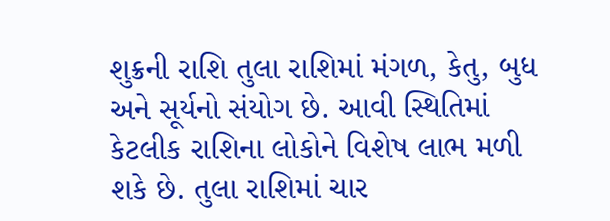શુક્રની રાશિ તુલા રાશિમાં મંગળ, કેતુ, બુધ અને સૂર્યનો સંયોગ છે. આવી સ્થિતિમાં કેટલીક રાશિના લોકોને વિશેષ લાભ મળી શકે છે. તુલા રાશિમાં ચાર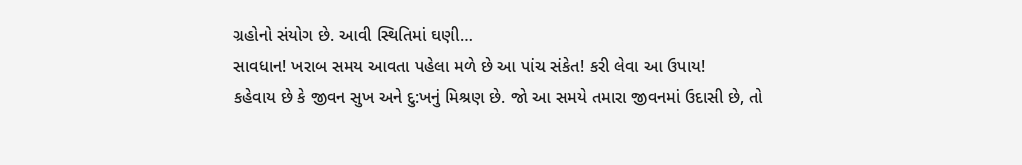ગ્રહોનો સંયોગ છે. આવી સ્થિતિમાં ઘણી…
સાવધાન! ખરાબ સમય આવતા પહેલા મળે છે આ પાંચ સંકેત! કરી લેવા આ ઉપાય!
કહેવાય છે કે જીવન સુખ અને દુ:ખનું મિશ્રણ છે. જો આ સમયે તમારા જીવનમાં ઉદાસી છે, તો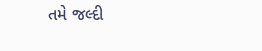તમે જલ્દી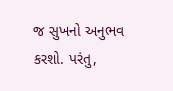જ સુખનો અનુભવ કરશો. પરંતુ,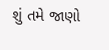શું તમે જાણો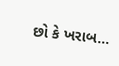છો કે ખરાબ…